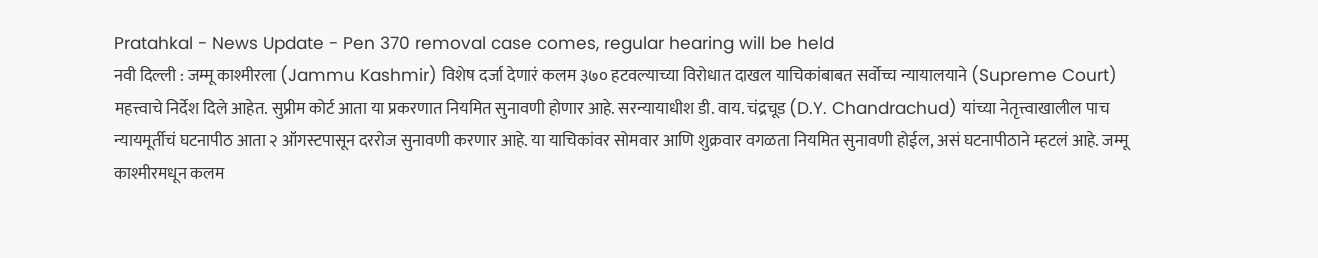Pratahkal - News Update - Pen 370 removal case comes, regular hearing will be held
नवी दिल्ली : जम्मू काश्मीरला (Jammu Kashmir) विशेष दर्जा देणारं कलम ३७० हटवल्याच्या विरोधात दाखल याचिकांबाबत सर्वोच्च न्यायालयाने (Supreme Court) महत्त्वाचे निर्देश दिले आहेत. सुप्रीम कोर्ट आता या प्रकरणात नियमित सुनावणी होणार आहे. सरन्यायाधीश डी. वाय. चंद्रचूड (D.Y. Chandrachud) यांच्या नेतृत्त्वाखालील पाच न्यायमूर्तीचं घटनापीठ आता २ ऑगस्टपासून दररोज सुनावणी करणार आहे. या याचिकांवर सोमवार आणि शुक्रवार वगळता नियमित सुनावणी होईल, असं घटनापीठाने म्हटलं आहे. जम्मू काश्मीरमधून कलम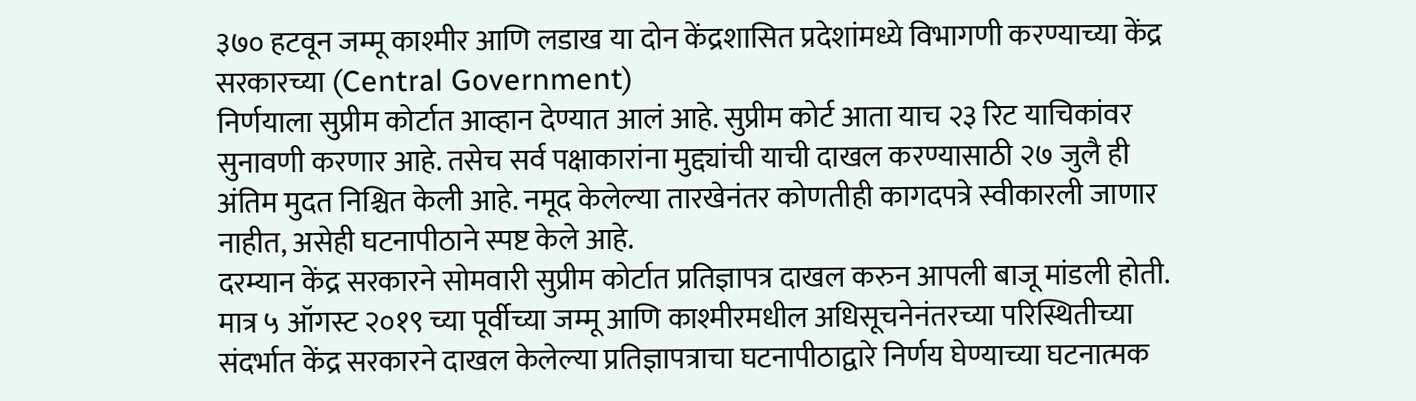३७० हटवून जम्मू काश्मीर आणि लडाख या दोन केंद्रशासित प्रदेशांमध्ये विभागणी करण्याच्या केंद्र सरकारच्या (Central Government)
निर्णयाला सुप्रीम कोर्टात आव्हान देण्यात आलं आहे. सुप्रीम कोर्ट आता याच २३ रिट याचिकांवर सुनावणी करणार आहे. तसेच सर्व पक्षाकारांना मुद्द्यांची याची दाखल करण्यासाठी २७ जुलै ही अंतिम मुदत निश्चित केली आहे. नमूद केलेल्या तारखेनंतर कोणतीही कागदपत्रे स्वीकारली जाणार नाहीत, असेही घटनापीठाने स्पष्ट केले आहे.
दरम्यान केंद्र सरकारने सोमवारी सुप्रीम कोर्टात प्रतिज्ञापत्र दाखल करुन आपली बाजू मांडली होती. मात्र ५ ऑगस्ट २०१९ च्या पूर्वीच्या जम्मू आणि काश्मीरमधील अधिसूचनेनंतरच्या परिस्थितीच्या संदर्भात केंद्र सरकारने दाखल केलेल्या प्रतिज्ञापत्राचा घटनापीठाद्वारे निर्णय घेण्याच्या घटनात्मक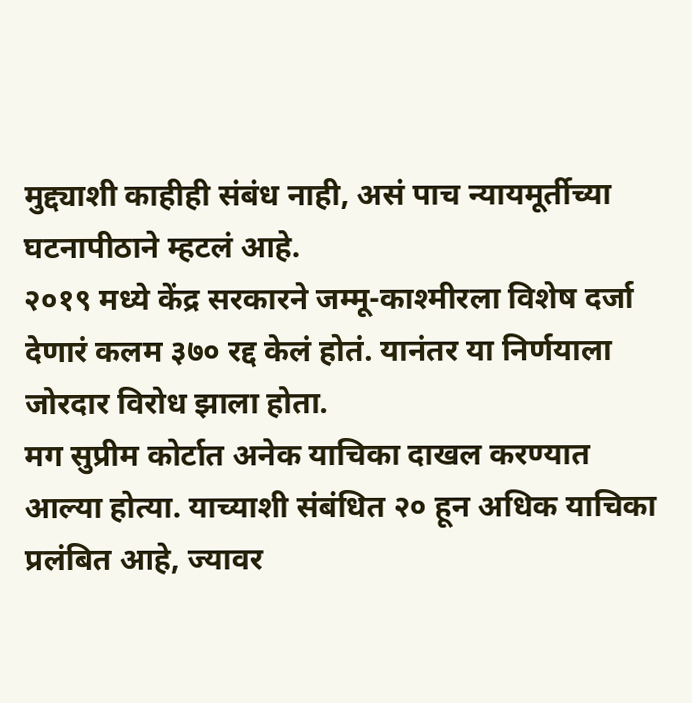मुद्द्याशी काहीही संबंध नाही, असं पाच न्यायमूर्तीच्या घटनापीठाने म्हटलं आहे.
२०१९ मध्ये केंद्र सरकारने जम्मू-काश्मीरला विशेष दर्जा देणारं कलम ३७० रद्द केलं होतं. यानंतर या निर्णयाला जोरदार विरोध झाला होता.
मग सुप्रीम कोर्टात अनेक याचिका दाखल करण्यात आल्या होत्या. याच्याशी संबंधित २० हून अधिक याचिका प्रलंबित आहे, ज्यावर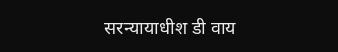सरन्यायाधीश डी वाय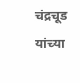चंद्रचूड यांच्या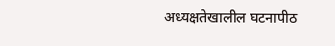अध्यक्षतेखालील घटनापीठ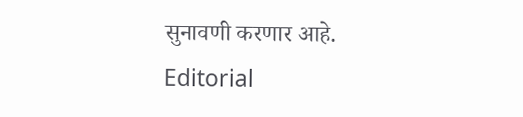सुनावणी करणार आहे.
Editorial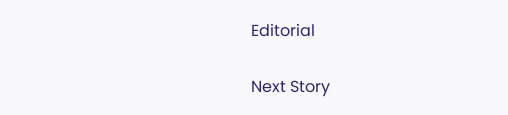Editorial

Next Story